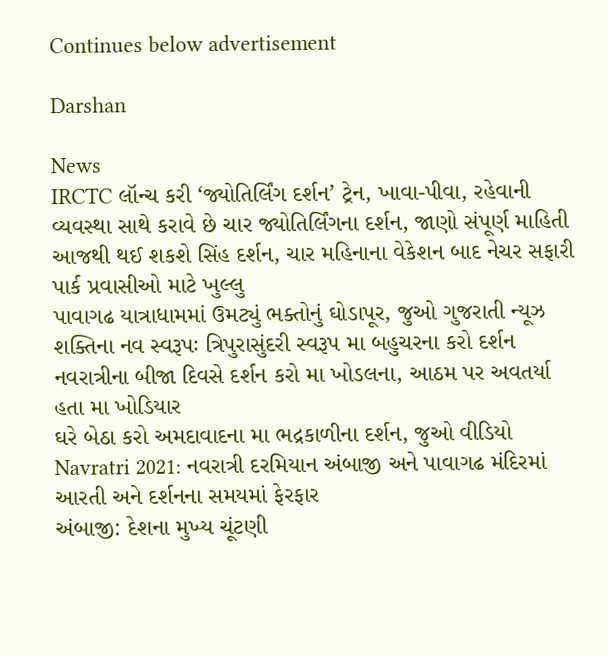Continues below advertisement

Darshan

News
IRCTC લૉન્ચ કરી ‘જ્યોતિર્લિંગ દર્શન’ ટ્રેન, ખાવા-પીવા, રહેવાની વ્યવસ્થા સાથે કરાવે છે ચાર જ્યોતિર્લિંગના દર્શન, જાણો સંપૂર્ણ માહિતી
આજથી થઈ શકશે સિંહ દર્શન, ચાર મહિનાના વેકેશન બાદ નેચર સફારી પાર્ક પ્રવાસીઓ માટે ખુલ્લુ
પાવાગઢ યાત્રાધામમાં ઉમટ્યું ભક્તોનું ઘોડાપૂર, જુઓ ગુજરાતી ન્યૂઝ
શક્તિના નવ સ્વરૂપઃ ત્રિપુરાસુંદરી સ્વરૂપ મા બહુચરના કરો દર્શન
નવરાત્રીના બીજા દિવસે દર્શન કરો મા ખોડલના, આઠમ પર અવતર્યા હતા મા ખોડિયાર
ઘરે બેઠા કરો અમદાવાદના મા ભદ્રકાળીના દર્શન, જુઓ વીડિયો
Navratri 2021: નવરાત્રી દરમિયાન અંબાજી અને પાવાગઢ મંદિરમાં આરતી અને દર્શનના સમયમાં ફેરફાર
અંબાજી: દેશના મુખ્ય ચૂંટણી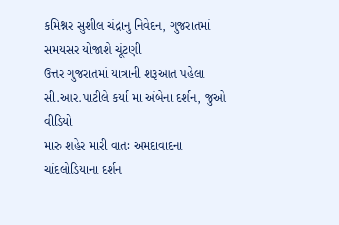કમિશ્નર સુશીલ ચંદ્રાનુ નિવેદન, ગુજરાતમાં સમયસર યોજાશે ચૂંટણી
ઉત્તર ગુજરાતમાં યાત્રાની શરૂઆત પહેલા સી.આર.પાટીલે કર્યા મા અંબેના દર્શન, જુઓ વીડિયો
મારુ શહેર મારી વાતઃ અમદાવાદના ચાંદલોડિયાના દર્શન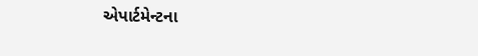એપાર્ટમેન્ટના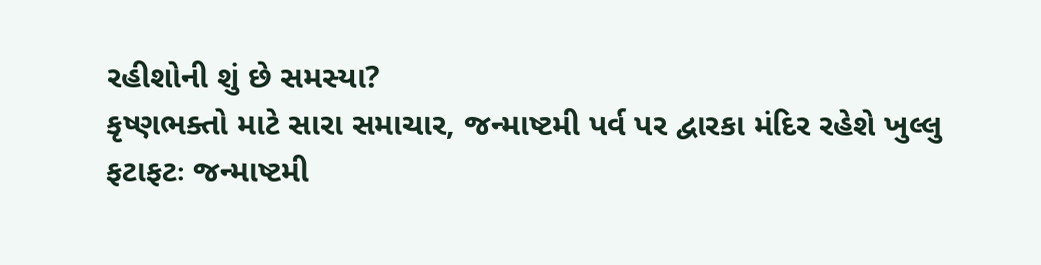રહીશોની શું છે સમસ્યા?
કૃષ્ણભક્તો માટે સારા સમાચાર, જન્માષ્ટમી પર્વ પર દ્વારકા મંદિર રહેશે ખુલ્લુ
ફટાફટઃ જન્માષ્ટમી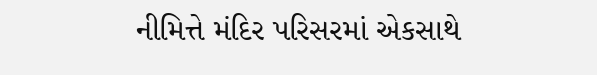નીમિત્તે મંદિર પરિસરમાં એકસાથે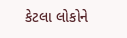કેટલા લોકોને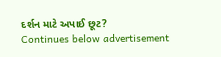દર્શન માટે અપાઈ છૂટ?
Continues below advertisement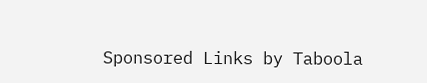Sponsored Links by Taboola